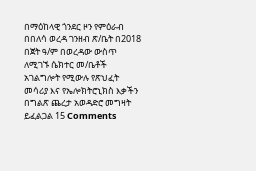በማዕከላዊ ጎንደር ዞን የምዕራብ በበለሳ ወረዳ ገንዘብ ጽ/ቤት በ2018 በጀት ዓ/ም በወረዳው ውስጥ ለሚገኙ ሴክተር መ/ቤቶች አገልግሎት የሚውሉ የጽህፈት መሳሪያ እና የኤሎክትሮኒክስ እቃችን በግልጽ ጨረታ አወዳድሮ መግዛት ይፈልጋል 15 Comments